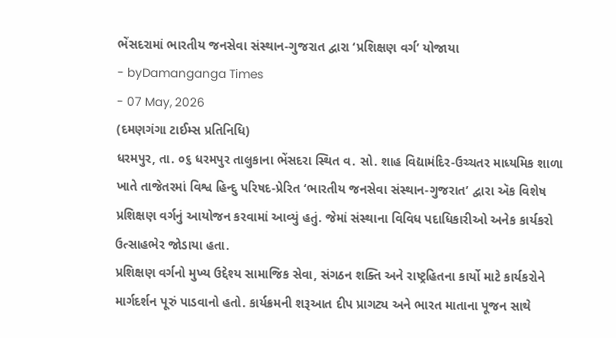ભેંસદરામાં ભારતીય જનસેવા સંસ્થાન-ગુજરાત દ્વારા ‘પ્રશિક્ષણ વર્ગ’ યોજાયા
- byDamanganga Times
- 07 May, 2026
(દમણગંગા ટાઈમ્સ પ્રતિનિધિ)
ધરમપુર, તા. ૦૬ ધરમપુર તાલુકાના ભેંસદરા સ્થિત વ. સો. શાહ વિદ્યામંદિર-ઉચ્ચતર માધ્યમિક શાળા ખાતે તાજેતરમાં વિશ્વ હિન્દુ પરિષદ-પ્રેરિત ‘ભારતીય જનસેવા સંસ્થાન-ગુજરાત’ દ્વારા ઍક વિશેષ પ્રશિક્ષણ વર્ગનું આયોજન કરવામાં આવ્યું હતું. જેમાં સંસ્થાના વિવિધ પદાધિકારીઓ અનેક કાર્યકરો ઉત્સાહભેર જોડાયા હતા.
પ્રશિક્ષણ વર્ગનો મુખ્ય ઉદ્દેશ્ય સામાજિક સેવા, સંગઠન શક્તિ અને રાષ્ટ્રહિતના કાર્યો માટે કાર્યકરોને માર્ગદર્શન પૂરું પાડવાનો હતો. કાર્યક્રમની શરૂઆત દીપ પ્રાગટ્ય અને ભારત માતાના પૂજન સાથે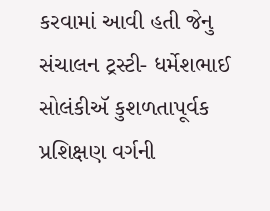કરવામાં આવી હતી જેનુ સંચાલન ટ્રસ્ટી- ધર્મેશભાઈ સોલંકીઍ કુશળતાપૂર્વક પ્રશિક્ષણ વર્ગની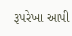રૂપરેખા આપી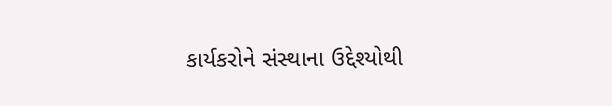કાર્યકરોને સંસ્થાના ઉદ્દેશ્યોથી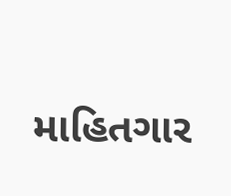માહિતગાર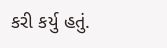કરી કર્યુ હતું.